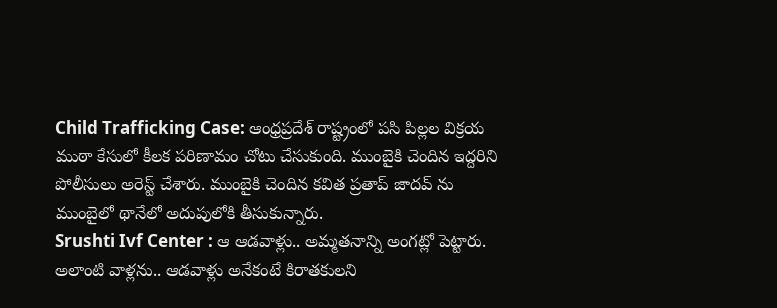Child Trafficking Case: ఆంధ్రప్రదేశ్ రాష్ట్రంలో పసి పిల్లల విక్రయ ముఠా కేసులో కీలక పరిణామం చోటు చేసుకుంది. ముంబైకి చెందిన ఇద్దరిని పోలీసులు అరెస్ట్ చేశారు. ముంబైకి చెందిన కవిత ప్రతాప్ జాదవ్ ను ముంబైలో థానేలో అదుపులోకి తీసుకున్నారు.
Srushti Ivf Center : ఆ ఆడవాళ్లు.. అమ్మతనాన్ని అంగట్లో పెట్టారు. అలాంటి వాళ్లను.. ఆడవాళ్లు అనేకంటే కిరాతకులని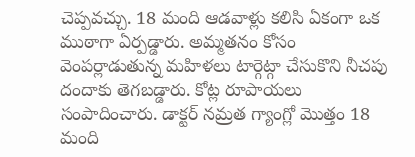చెప్పవచ్చు. 18 మంది ఆడవాళ్లు కలిసి ఏకంగా ఒక ముఠాగా ఏర్పడ్డారు. అమ్మతనం కోసం వెంపర్లాడుతున్న మహిళలు టార్గెట్గా చేసుకొని నీచపు దందాకు తెగబడ్డారు. కోట్ల రూపాయలు సంపాదించారు. డాక్టర్ నమ్రత గ్యాంగ్లో మొత్తం 18 మంది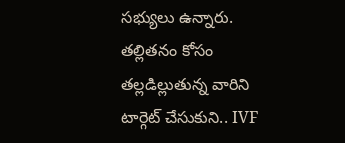సభ్యులు ఉన్నారు. తల్లితనం కోసం తల్లడిల్లుతున్న వారిని టార్గెట్ చేసుకుని.. IVF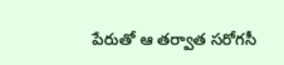పేరుతో ఆ తర్వాత సరోగసీ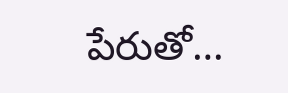పేరుతో…